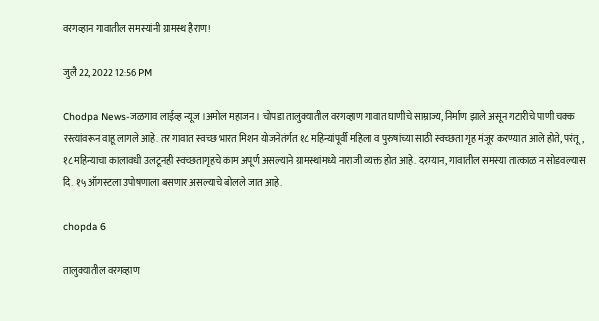वरगव्हान गावातील समस्यांनी ग्रामस्थ हैराण!

जुलै 22, 2022 12:56 PM

Chodpa News-जळगाव लाईव्ह न्यूज ।अमोल महाजन । चोपडा तालुक्यातील वरगव्हाण गावात घाणीचे साम्राज्य, निर्माण झाले असून गटारीचे पाणी चक्क रस्त्यांवरून वाहू लागले आहे. तर गावात स्वच्छ भारत मिशन योजनेतंर्गत १८ महिन्यांपूर्वी महिला व पुरुषांच्या साठी स्वच्छता गृह मंजूर करण्यात आले होते, परंतू, १८ महिन्याचा कालावधी उलटूनही स्वच्छतागृहचे काम अपूर्ण असल्याने ग्रामस्थांमध्ये नाराजी व्यक्त होत आहे. दरम्यान, गावातील समस्या तात्काळ न सोडवल्यास दि. १५ ऑगस्टला उपोषणाला बसणार असल्याचे बोलले जात आहे.

chopda 6

तालुक्यातील वरगव्हाण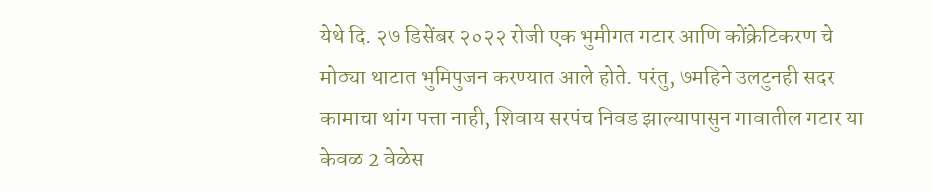येथे दि. २७ डिसेंबर २०२२ रोजी एक भुमीगत गटार आणि कोंक्रेटिकरण चे मोठ्या थाटात भुमिपुजन करण्यात आले होते. परंतु, ७महिने उलटुनही सदर कामाचा थांग पत्ता नाही, शिवाय सरपंच निवड झाल्यापासुन गावातील गटार या केवळ 2 वेळेस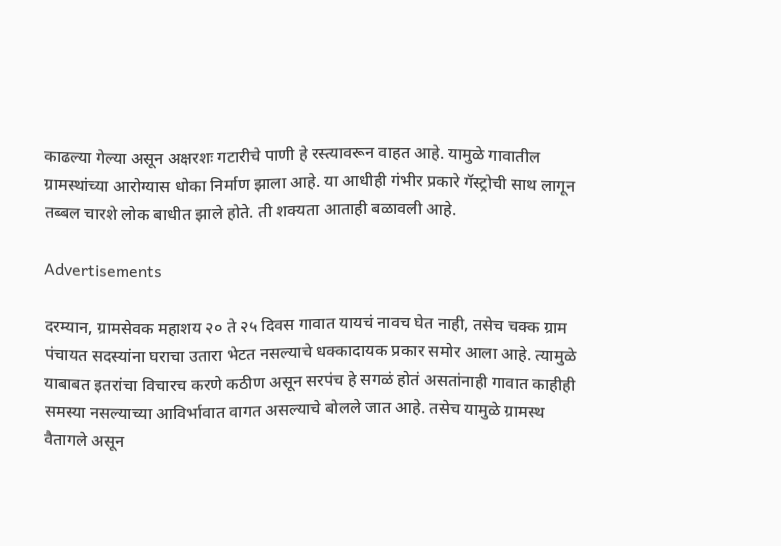काढल्या गेल्या असून अक्षरशः गटारीचे पाणी हे रस्त्यावरून वाहत आहे. यामुळे गावातील ग्रामस्थांच्या आरोग्यास धोका निर्माण झाला आहे. या आधीही गंभीर प्रकारे गॅस्ट्रोची साथ लागून तब्बल चारशे लोक बाधीत झाले होते. ती शक्यता आताही बळावली आहे.

Advertisements

दरम्यान, ग्रामसेवक महाशय २० ते २५ दिवस गावात यायचं नावच घेत नाही, तसेच चक्क ग्राम पंचायत सदस्यांना घराचा उतारा भेटत नसल्याचे धक्कादायक प्रकार समोर आला आहे. त्यामुळे याबाबत इतरांचा विचारच करणे कठीण असून सरपंच हे सगळं होतं असतांनाही गावात काहीही समस्या नसल्याच्या आविर्भावात वागत असल्याचे बोलले जात आहे. तसेच यामुळे ग्रामस्थ वैतागले असून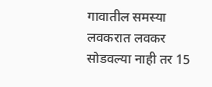गावातील समस्या लवकरात लवकर सोडवल्या नाही तर 15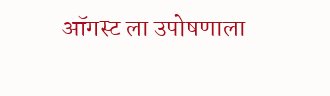ऑगस्ट ला उपोषणाला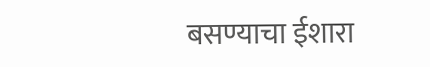बसण्याचा ईशारा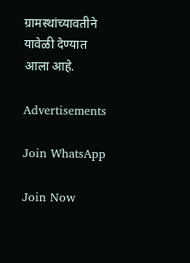ग्रामस्थांच्यावतीने यावेळी देण्यात आला आहे.

Advertisements

Join WhatsApp

Join Now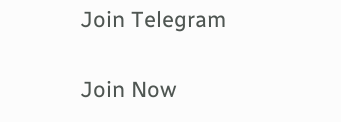Join Telegram

Join Now